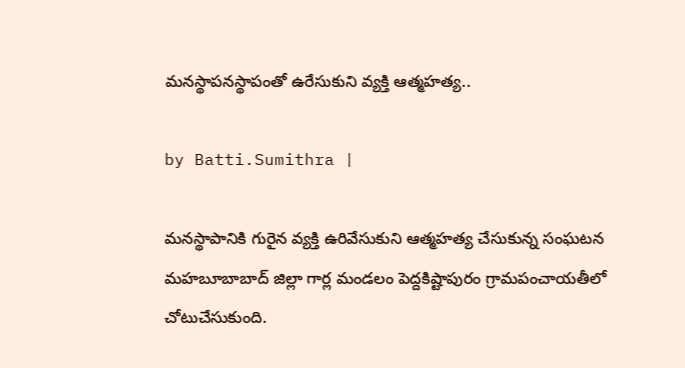మనస్థాపనస్థాపంతో ఉరేసుకుని వ్యక్తి ఆత్మహత్య..

by Batti.Sumithra |

మనస్థాపానికి గురైన వ్యక్తి ఉరివేసుకుని ఆత్మహత్య చేసుకున్న సంఘటన మహబూబాబాద్ జిల్లా గార్ల మండలం పెద్దకిష్టాపురం గ్రామపంచాయతీలో చోటుచేసుకుంది.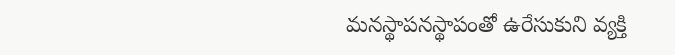మనస్థాపనస్థాపంతో ఉరేసుకుని వ్యక్తి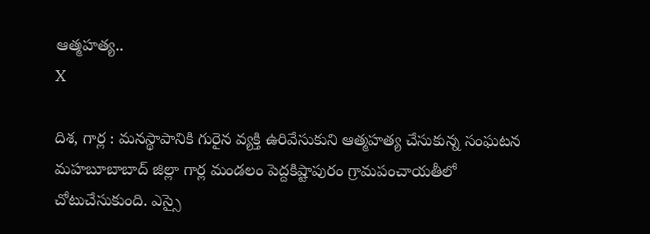ఆత్మహత్య..
X

దిశ, గార్ల : మనస్థాపానికి గురైన వ్యక్తి ఉరివేసుకుని ఆత్మహత్య చేసుకున్న సంఘటన మహబూబాబాద్ జిల్లా గార్ల మండలం పెద్దకిష్టాపురం గ్రామపంచాయతీలో చోటుచేసుకుంది. ఎస్సై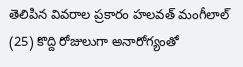తెలిపిన వివరాల ప్రకారం హలవత్ మంగీలాల్ (25) కొద్ది రోజులుగా అనారోగ్యంతో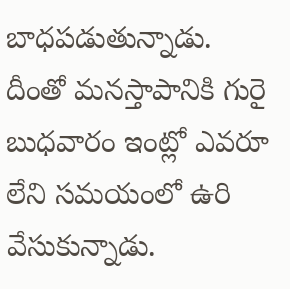బాధపడుతున్నాడు. దీంతో మనస్తాపానికి గురై బుధవారం ఇంట్లో ఎవరూ లేని సమయంలో ఉరి వేసుకున్నాడు.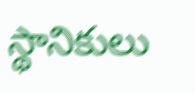స్థానికులు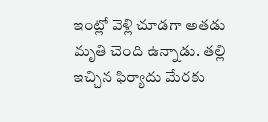ఇంట్లో వెళ్లి చూడగా అతడు మృతి చెంది ఉన్నాడు. తల్లి ఇచ్చిన ఫిర్యాదు మేరకు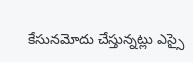కేసునమోదు చేస్తున్నట్లు ఎస్సై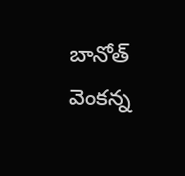బానోత్ వెంకన్న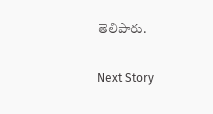తెలిపారు.

Next Story